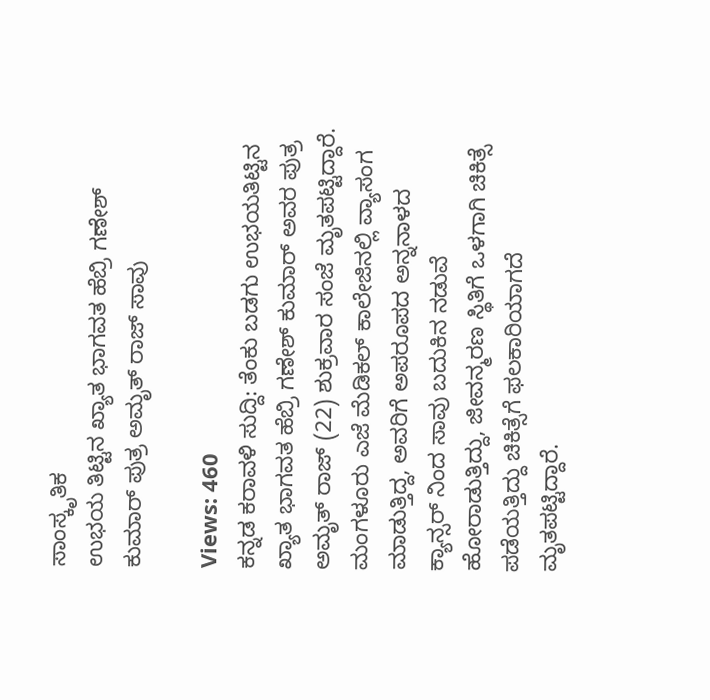ಸಾಂಸ್ಕೃತಿಕ
ಉಭಯ ತಿಟ್ಟಿನ ಖ್ಯಾತ ಭಾಗವತ ಹೆಬ್ರಿ ಗಣೇಶ್ ಕುಮಾರ್ ಪುತ್ರ ಅಮೃತ್ ರಾಜ್ ಸಾವು

Views: 460
ಕನ್ನಡ ಕರಾವಳಿ ಸುದ್ದಿ: ತೆಂಕು ಬಡಗು ಉಭಯತಿಟ್ಟಿನ ಖ್ಯಾತ ಭಾಗವತ ಹೆಬ್ರಿ ಗಣೇಶ್ ಕುಮಾರ್ ಅವರ ಪುತ್ರ ಅಮೃತ್ ರಾಜ್ (22) ಶುಕ್ರವಾರ ಸಂಜೆ ಮೃತಪಟ್ಟಿದ್ದಾರೆ.
ಮಂಗಳೂರು ಎಜೆ ಮೆಡಿಕಲ್ ಕಾಲೇಜಿನಲ್ಲಿ ವ್ಯಾಸಂಗ ಮಾಡುತ್ತಿದ್ದ, ಅವರಿಗೆ ಅಪರೂಪದ ಅನ್ನನಾಳದ ಕ್ಯಾನ್ಸರ್ ನಿಂದ ಸಾವು ಬದುಕಿನ ನಡುವೆ ಹೋರಾಡುತ್ತಿದ್ದು, ಜೀವನ್ಮರಣ ಸ್ಥಿತಿಗೆ ಒಳಗಾಗಿ ಚಿಕಿತ್ಸೆ ಪಡೆಯತ್ತಿದ್ದು ಚಿಕಿತ್ಸೆಗೆ ಫಲಕಾರಿಯಾಗದೆ ಮೃತಪಟ್ಟಿದ್ದಾರೆ.